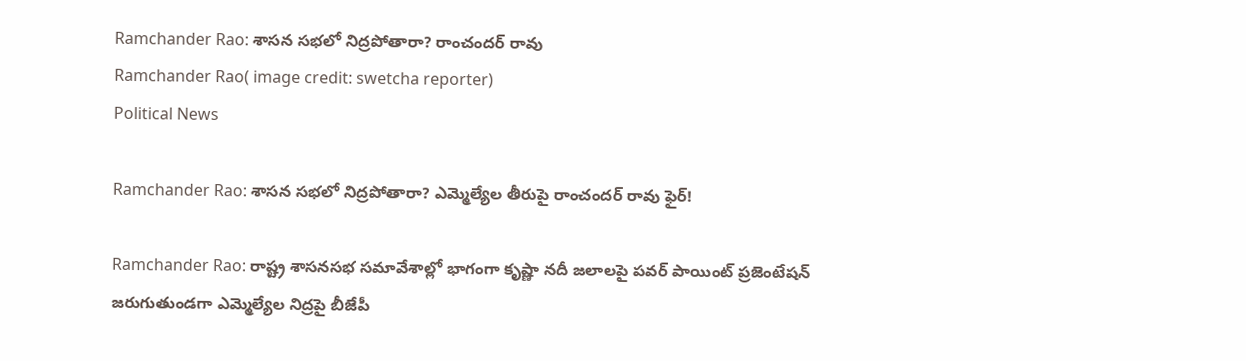Ramchander Rao: శాసన సభలో నిద్రపోతారా? రాంచందర్ రావు
Ramchander Rao( image credit: swetcha reporter)
Political News

Ramchander Rao: శాసన సభలో నిద్రపోతారా? ఎమ్మెల్యేల తీరుపై రాంచందర్ రావు ఫైర్!

Ramchander Rao: రాష్ట్ర శాసనసభ సమావేశాల్లో భాగంగా కృష్ణా నదీ జలాలపై పవర్ పాయింట్ ప్రజెంటేషన్ జరుగుతుండగా ఎమ్మెల్యేల నిద్రపై బీజేపీ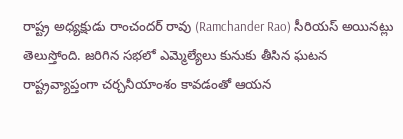రాష్ట్ర అధ్యక్షుడు రాంచందర్ రావు (Ramchander Rao) సీరియస్ అయినట్లు తెలుస్తోంది. జరిగిన సభలో ఎమ్మెల్యేలు కునుకు తీసిన ఘటన రాష్ట్రవ్యాప్తంగా చర్చనీయాంశం కావడంతో ఆయన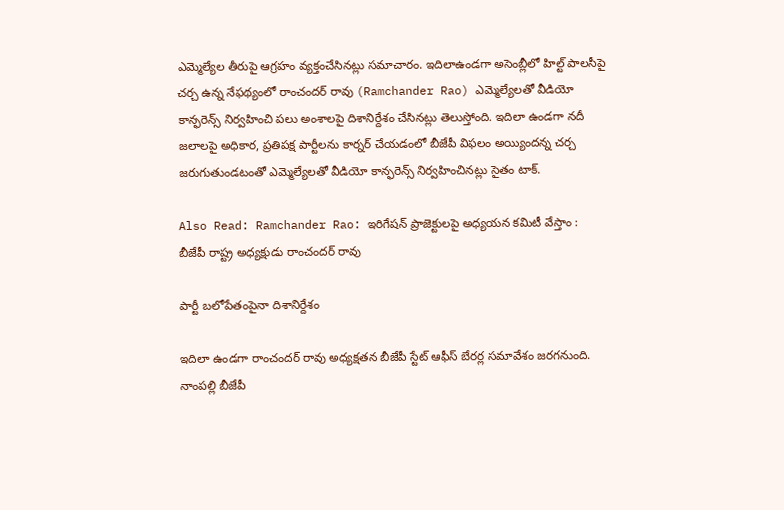ఎమ్మెల్యేల తీరుపై ఆగ్రహం వ్యక్తంచేసినట్లు సమాచారం. ఇదిలాఉండగా అసెంబ్లీలో హిల్ట్ పాలసీపై చర్చ ఉన్న నేఫథ్యంలో రాంచందర్ రావు (Ramchander Rao) ఎమ్మెల్యేలతో వీడియో కాన్ఫరెన్స్ నిర్వహించి పలు అంశాలపై దిశానిర్దేశం చేసినట్లు తెలుస్తోంది. ఇదిలా ఉండగా నదీ జలాలపై అధికార, ప్రతిపక్ష పార్టీలను కార్నర్ చేయడంలో బీజేపీ విఫలం అయ్యిందన్న చర్చ జరుగుతుండటంతో ఎమ్మెల్యేలతో వీడియో కాన్ఫరెన్స్ నిర్వహించినట్లు సైతం టాక్.

Also Read: Ramchander Rao: ఇరిగేషన్ ప్రాజెక్టులపై అధ్యయన కమిటీ వేస్తాం : బీజేపీ రాష్ట్ర అధ్యక్షుడు రాంచందర్ రావు

పార్టీ బలోపేతంపైనా దిశానిర్దేశం

ఇదిలా ఉండగా రాంచందర్ రావు అధ్యక్షతన బీజేపీ స్టేట్ ఆఫీస్ బేరర్ల సమావేశం జరగనుంది. నాంపల్లి బీజేపీ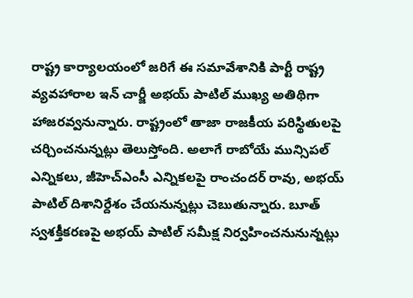రాష్ట్ర కార్యాలయంలో జరిగే ఈ సమావేశానికి పార్టీ రాష్ట్ర వ్యవహారాల ఇన్ చార్జీ అభయ్ పాటిల్ ముఖ్య అతిథిగా హాజరవ్వనున్నారు. రాష్ట్రంలో తాజా రాజకీయ పరిస్థితులపై చర్చించనున్నట్లు తెలుస్తోంది. అలాగే రాబోయే మున్సిపల్ ఎన్నికలు, జీహెచ్ఎంసీ ఎన్నికలపై రాంచందర్ రావు, అభయ్ పాటిల్ దిశానిర్దేశం చేయనున్నట్లు చెబుతున్నారు. బూత్ స్వశక్తీకరణపై అభయ్ పాటిల్ సమీక్ష నిర్వహించనునున్నట్లు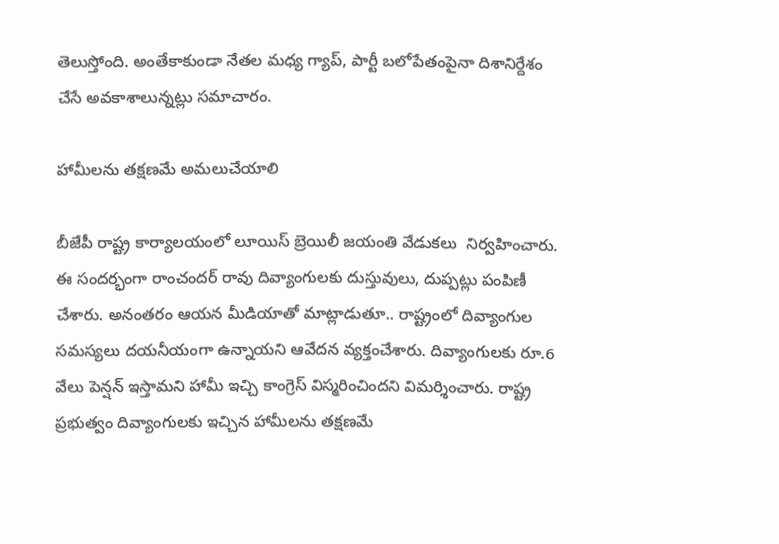తెలుస్తోంది. అంతేకాకుండా నేతల మధ్య గ్యాప్, పార్టీ బలోపేతంపైనా దిశానిర్దేశం చేసే అవకాశాలున్నట్లు సమాచారం.

హామీలను తక్షణమే అమలుచేయాలి

బీజేపీ రాష్ట్ర కార్యాలయంలో లూయిస్ బ్రెయిలీ జయంతి వేడుకలు  నిర్వహించారు. ఈ సందర్భంగా రాంచందర్ రావు దివ్యాంగులకు దుస్తువులు, దుప్పట్లు పంపిణీ చేశారు. అనంతరం ఆయన మీడియాతో మాట్లాడుతూ.. రాష్ట్రంలో దివ్యాంగుల సమస్యలు దయనీయంగా ఉన్నాయని ఆవేదన వ్యక్తంచేశారు. దివ్యాంగులకు రూ.6 వేలు పెన్షన్ ఇస్తామని హామీ ఇచ్చి కాంగ్రెస్ విస్మరించిందని విమర్శించారు. రాష్ట్ర ప్రభుత్వం దివ్యాంగులకు ఇచ్చిన హామీలను తక్షణమే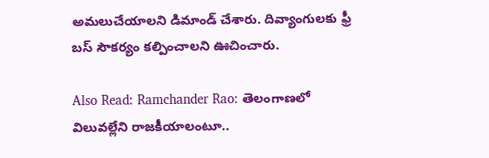అమలుచేయాలని డిమాండ్ చేశారు. దివ్యాంగులకు ఫ్రీ బస్ సౌకర్యం కల్పించాలని ఊచించారు.

Also Read: Ramchander Rao: తెలంగాణలో విలువల్లేని రాజకీయాలంటూ..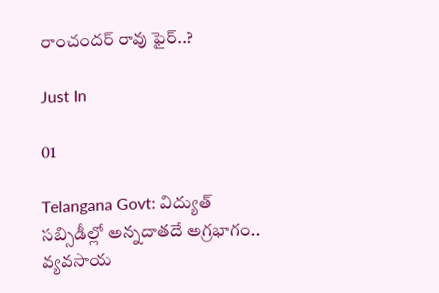రాంచందర్ రావు ఫైర్..?

Just In

01

Telangana Govt: విద్యుత్ సబ్సిడీల్లో అన్నదాతదే అగ్రభాగం.. వ్యవసాయ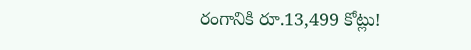రంగానికి రూ.13,499 కోట్లు!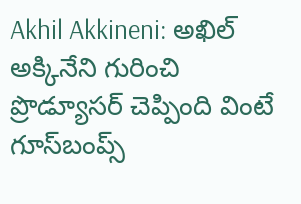Akhil Akkineni: అఖిల్ అక్కినేని గురించి ప్రొడ్యూసర్ చెప్పింది వింటే గూస్‌బంప్స్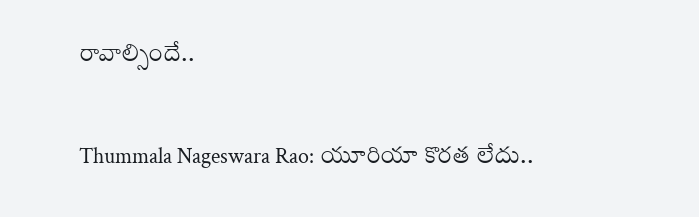రావాల్సిందే..

Thummala Nageswara Rao: యూరియా కొరత లేదు..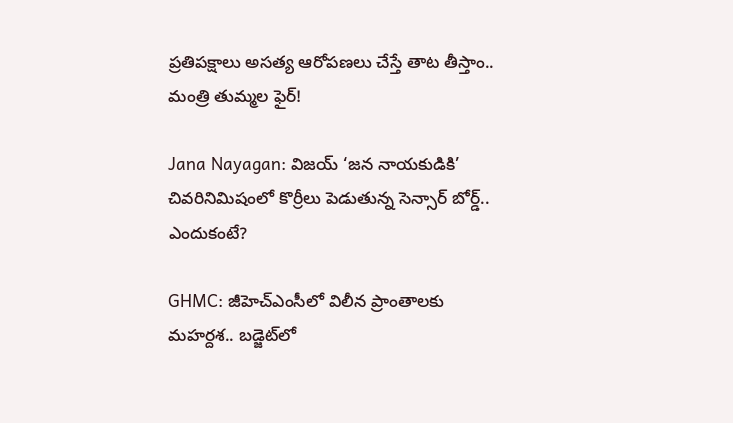ప్రతిపక్షాలు అసత్య ఆరోపణలు చేస్తే తాట తీస్తాం.. మంత్రి తుమ్మల ఫైర్!

Jana Nayagan: విజయ్ ‘జన నాయకుడికి’ చివరినిమిషంలో కొర్రీలు పెడుతున్న సెన్సార్ బోర్డ్.. ఎందుకంటే?

GHMC: జీహెచ్‌ఎంసీలో విలీన ప్రాంతాలకు మహర్దశ.. బడ్జెట్‌లో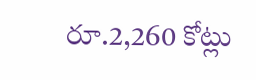రూ.2,260 కోట్లు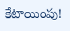కేటాయింపు!